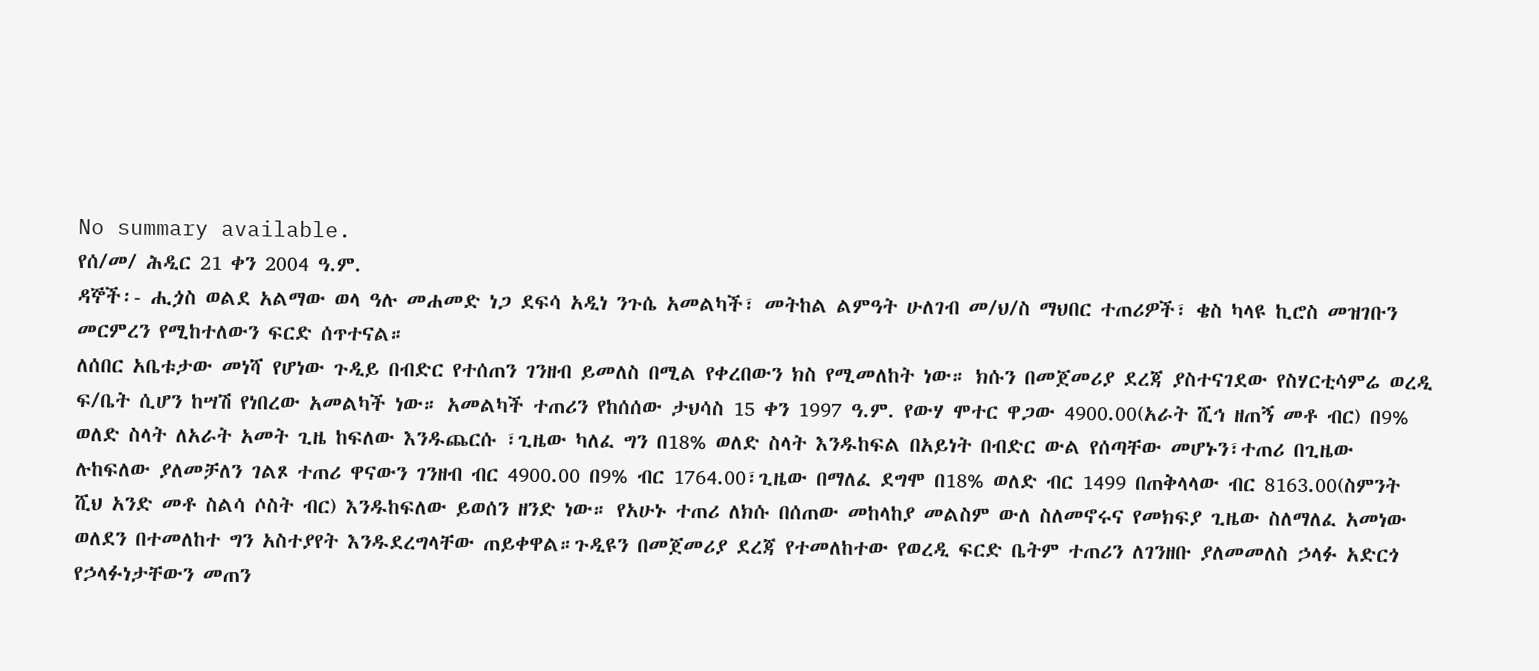No summary available.
የሰ/መ/ ሕዲር 21 ቀን 2004 ዓ.ም.
ዳኞች፡- ሒጏስ ወልደ አልማው ወላ ዓሉ መሐመድ ነጋ ደፍሳ አዲነ ንጉሴ አመልካች፣ መትከል ልምዓት ሁለገብ መ/ህ/ስ ማህበር ተጠሪዎች፣ ቄስ ካላዩ ኪሮስ መዝገቡን መርምረን የሚከተለውን ፍርድ ሰጥተናል።
ለሰበር አቤቱታው መነሻ የሆነው ጉዲይ በብድር የተሰጠን ገንዘብ ይመለስ በሚል የቀረበውን ክስ የሚመለከት ነው። ክሱን በመጀመሪያ ደረጃ ያስተናገደው የስሃርቲሳምሬ ወረዲ ፍ/ቤት ሲሆን ከሣሽ የነበረው አመልካች ነው። አመልካች ተጠሪን የከሰሰው ታህሳስ 15 ቀን 1997 ዓ.ም. የውሃ ሞተር ዋጋው 4900.00(አራት ሺኅ ዘጠኝ መቶ ብር) በ9% ወለድ ስላት ለአራት አመት ጊዜ ከፍለው እንዱጨርሱ ፣ጊዜው ካለፈ ግን በ18% ወለድ ስላት እንዱከፍል በአይነት በብድር ውል የሰጣቸው መሆኑን፣ተጠሪ በጊዜው ሉከፍለው ያለመቻለን ገልጾ ተጠሪ ዋናውን ገንዘብ ብር 4900.00 በ9% ብር 1764.00፣ጊዜው በማለፈ ደግሞ በ18% ወለድ ብር 1499 በጠቅላላው ብር 8163.00(ስምንት ሺህ አንድ መቶ ስልሳ ሶስት ብር) እንዱከፍለው ይወሰን ዘንድ ነው። የአሁኑ ተጠሪ ለክሱ በሰጠው መከላከያ መልስም ውለ ስለመኖሩና የመክፍያ ጊዜው ስለማለፈ አመነው ወለደን በተመለከተ ግን አስተያየት እንዱደረግላቸው ጠይቀዋል።ጉዲዩን በመጀመሪያ ደረጃ የተመለከተው የወረዲ ፍርድ ቤትም ተጠሪን ለገንዘቡ ያለመመለስ ኃላፉ አድርጎ የኃላፉነታቸውን መጠን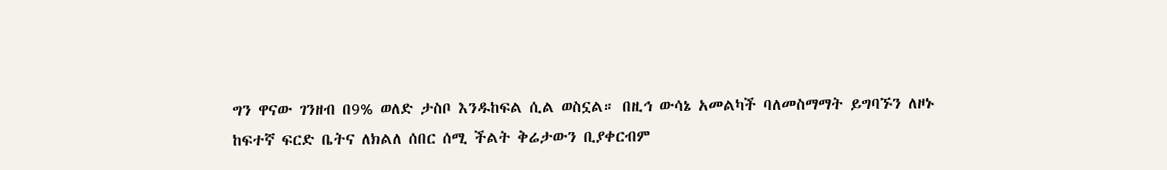ግን ዋናው ገንዘብ በ9% ወለድ ታስቦ እንዱከፍል ሲል ወስኗል። በዚኅ ውሳኔ አመልካች ባለመስማማት ይግባኙን ለዞኑ ከፍተኛ ፍርድ ቤትና ለክልለ ሰበር ሰሚ ችልት ቅሬታውን ቢያቀርብም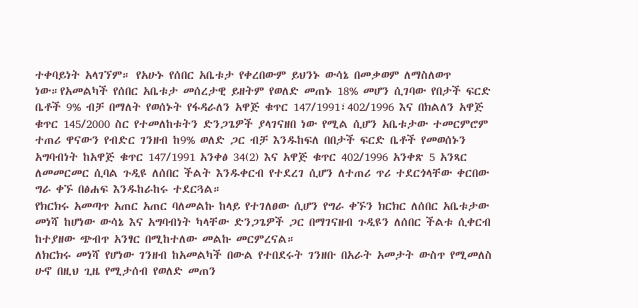ተቀባይነት አላገኘም። የአሁኑ የሰበር አቤቱታ የቀረበውም ይህንኑ ውሳኔ በመቃወም ለማስለወጥ ነው።የአመልካች የሰበር አቤቱታ መሰረታዊ ይዘትም የወለድ መጠኑ 18% መሆን ሲገባው የበታች ፍርድ ቤቶች 9% ብቻ በማለት የወሰኑት የፋዳራለን አዋጅ ቁጥር 147/1991፣402/1996 እና በክልለን አዋጅ ቁጥር 145/2000 ስር የተመለከቱትን ድንጋጌዎች ያላገናዘበ ነው የሚል ሲሆን አቤቱታው ተመርምሮም ተጠሪ ዋናውን የብድር ገንዘብ ከ9% ወለድ ጋር ብቻ እንዱከፍለ በበታች ፍርድ ቤቶች የመወሰኑን አግባብነት ከአዋጅ ቁጥር 147/1991 አንቀፅ 34(2) እና አዋጅ ቁጥር 402/1996 አንቀጽ 5 አንጻር ለመመርመር ሲባል ጉዲዩ ለሰበር ችልት እንዱቀርብ የተደረገ ሲሆን ለተጠሪ ጥሪ ተደርጎላቸው ቀርበው ግራ ቀኙ በፅሐፍ እንዱከራከሩ ተደርጓል።
የክርክሩ አመጣጥ አጠር አጠር ባለመልኩ ከላይ የተገለፀው ሲሆን የግራ ቀኙን ክርክር ለሰበር አቤቱታው መነሻ ከሆነው ውሳኔ እና አግባብነት ካላቸው ድንጋጌዎች ጋር በማገናዘብ ጉዲዩን ለሰበር ችልቱ ሲቀርብ ከተያዘው ጭብጥ አንፃር በሚከተለው መልኩ መርምረናል።
ለክርክሩ መነሻ የሆነው ገንዘብ ከአመልካች በውል የተበደሩት ገንዘቡ በአራት አመታት ውስጥ የሚመለስ ሁኖ በዚህ ጊዜ የሚታሰብ የወለድ መጠን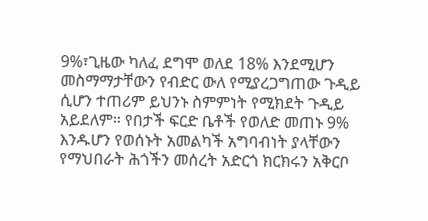9%፣ጊዜው ካለፈ ደግሞ ወለደ 18% እንደሚሆን መስማማታቸውን የብድር ውለ የሚያረጋግጠው ጉዲይ ሲሆን ተጠሪም ይህንኑ ስምምነት የሚክደት ጉዲይ አይደለም። የበታች ፍርድ ቤቶች የወለድ መጠኑ 9% እንዱሆን የወሰኑት አመልካች አግባብነት ያላቸውን የማህበራት ሕጎችን መሰረት አድርጎ ክርክሩን አቅርቦ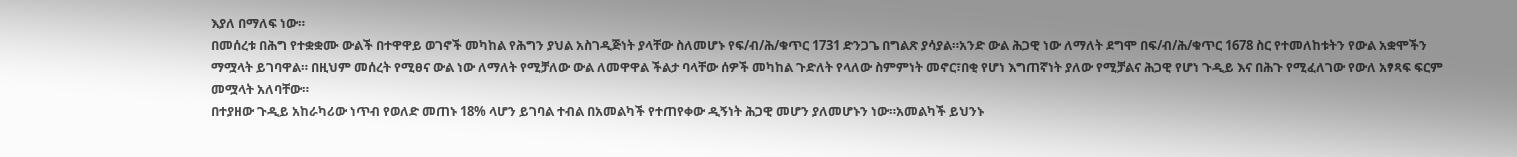እያለ በማለፍ ነው።
በመሰረቱ በሕግ የተቋቋሙ ውልች በተዋዋይ ወገኖች መካከል የሕግን ያህል አስገዲጅነት ያላቸው ስለመሆኑ የፍ/ብ/ሕ/ቁጥር 1731 ድንጋጌ በግልጽ ያሳያል።አንድ ውል ሕጋዊ ነው ለማለት ደግሞ በፍ/ብ/ሕ/ቁጥር 1678 ስር የተመለከቱትን የውል አቋሞችን ማሟላት ይገባዋል። በዚህም መሰረት የሚፀና ውል ነው ለማለት የሚቻለው ውል ለመዋዋል ችልታ ባላቸው ሰዎች መካከል ጉድለት የላለው ስምምነት መኖር፣በቂ የሆነ እግጠኛነት ያለው የሚቻልና ሕጋዊ የሆነ ጉዲይ እና በሕጉ የሚፈለገው የውለ አፃጻፍ ፍርም መሟላት አለባቸው።
በተያዘው ጉዲይ አከራካሪው ነጥብ የወለድ መጠኑ 18% ላሆን ይገባል ተብል በአመልካች የተጠየቀው ዲኝነት ሕጋዊ መሆን ያለመሆኑን ነው።አመልካች ይህንኑ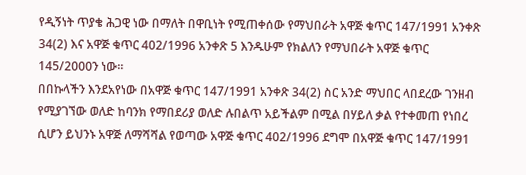የዲኝነት ጥያቄ ሕጋዊ ነው በማለት በዋቢነት የሚጠቀሰው የማህበራት አዋጅ ቁጥር 147/1991 አንቀጽ 34(2) እና አዋጅ ቁጥር 402/1996 አንቀጽ 5 እንዱሁም የክልለን የማህበራት አዋጅ ቁጥር 145/2000ን ነው።
በበኩላችን እንደአየነው በአዋጅ ቁጥር 147/1991 አንቀጽ 34(2) ስር አንድ ማህበር ላበደረው ገንዘብ የሚያገኘው ወለድ ከባንክ የማበደሪያ ወለድ ሉበልጥ አይችልም በሚል በሃይለ ቃል የተቀመጠ የነበረ ሲሆን ይህንኑ አዋጅ ለማሻሻል የወጣው አዋጅ ቁጥር 402/1996 ደግሞ በአዋጅ ቁጥር 147/1991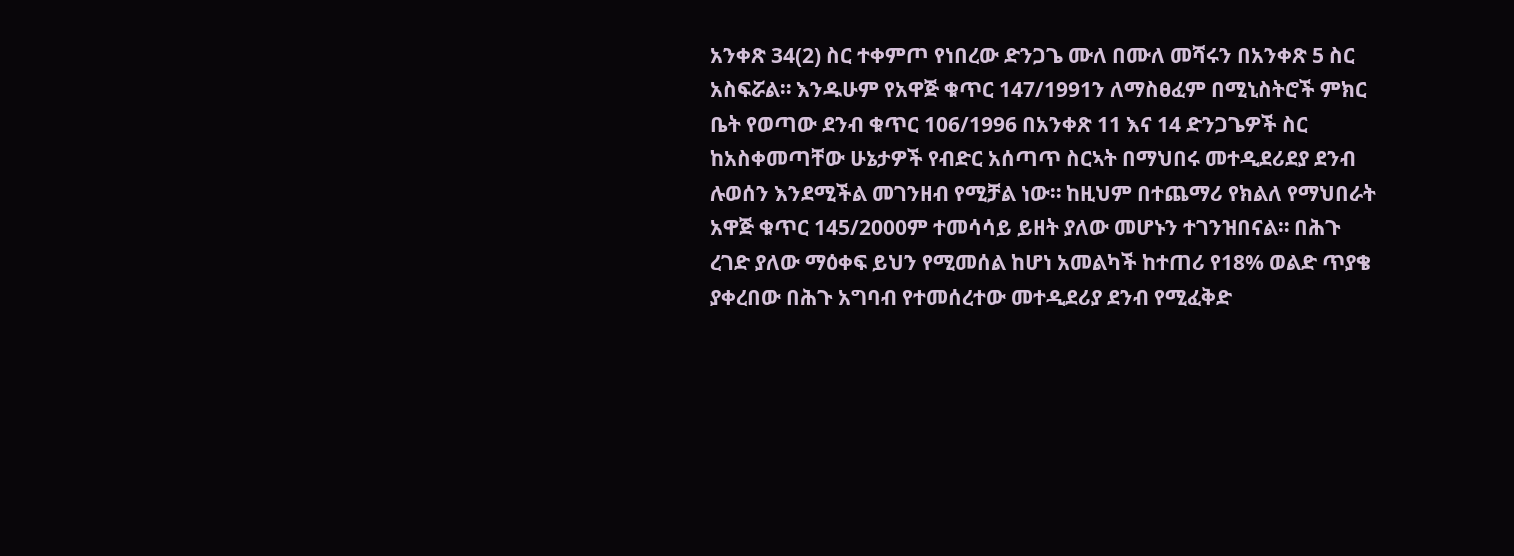አንቀጽ 34(2) ስር ተቀምጦ የነበረው ድንጋጌ ሙለ በሙለ መሻሩን በአንቀጽ 5 ስር አስፍሯል። እንዱሁም የአዋጅ ቁጥር 147/1991ን ለማስፀፈም በሚኒስትሮች ምክር ቤት የወጣው ደንብ ቁጥር 106/1996 በአንቀጽ 11 እና 14 ድንጋጌዎች ስር ከአስቀመጣቸው ሁኔታዎች የብድር አሰጣጥ ስርኣት በማህበሩ መተዲደሪደያ ደንብ ሉወሰን እንደሚችል መገንዘብ የሚቻል ነው። ከዚህም በተጨማሪ የክልለ የማህበራት አዋጅ ቁጥር 145/2000ም ተመሳሳይ ይዘት ያለው መሆኑን ተገንዝበናል። በሕጉ ረገድ ያለው ማዕቀፍ ይህን የሚመሰል ከሆነ አመልካች ከተጠሪ የ18% ወልድ ጥያቄ ያቀረበው በሕጉ አግባብ የተመሰረተው መተዲደሪያ ደንብ የሚፈቅድ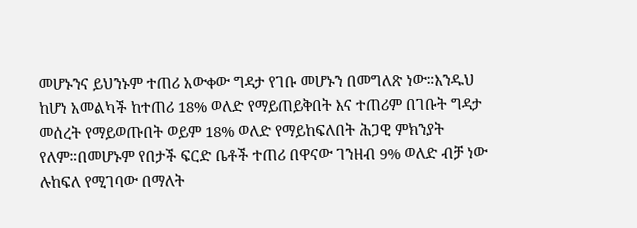መሆኑንና ይህንኑም ተጠሪ አውቀው ግዳታ የገቡ መሆኑን በመግለጽ ነው።እንዱህ ከሆነ አመልካች ከተጠሪ 18% ወለድ የማይጠይቅበት እና ተጠሪም በገቡት ግዳታ መሰረት የማይወጡበት ወይም 18% ወለድ የማይከፍለበት ሕጋዊ ምክንያት የለም።በመሆኑም የበታች ፍርድ ቤቶች ተጠሪ በዋናው ገንዘብ 9% ወለድ ብቻ ነው ሉከፍለ የሚገባው በማለት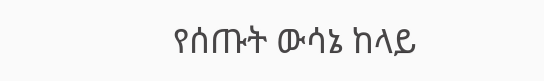የሰጡት ውሳኔ ከላይ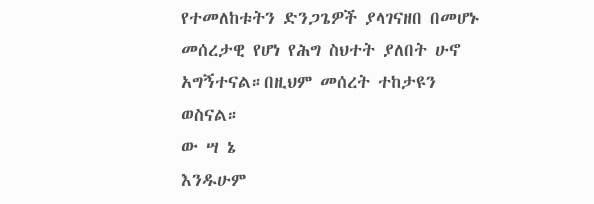የተመለከቱትን ድንጋጌዎች ያላገናዘበ በመሆኑ መሰረታዊ የሆነ የሕግ ስህተት ያለበት ሁኖ አግኝተናል።በዚህም መሰረት ተከታዩን ወስናል።
ው ሣ ኔ
እንዱሁም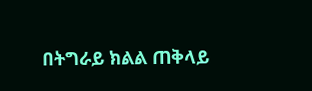በትግራይ ክልል ጠቅላይ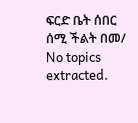ፍርድ ቤት ሰበር ሰሚ ችልት በመ/
No topics extracted.